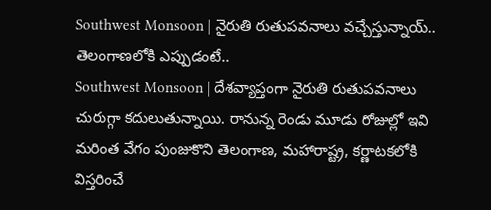Southwest Monsoon | నైరుతి రుతుపవనాలు వచ్చేస్తున్నాయ్.. తెలంగాణలోకి ఎప్పుడంటే..
Southwest Monsoon | దేశవ్యాప్తంగా నైరుతి రుతుపవనాలు చురుగ్గా కదులుతున్నాయి. రానున్న రెండు మూడు రోజుల్లో ఇవి మరింత వేగం పుంజుకొని తెలంగాణ, మహారాష్ట్ర, కర్ణాటకలోకి విస్తరించే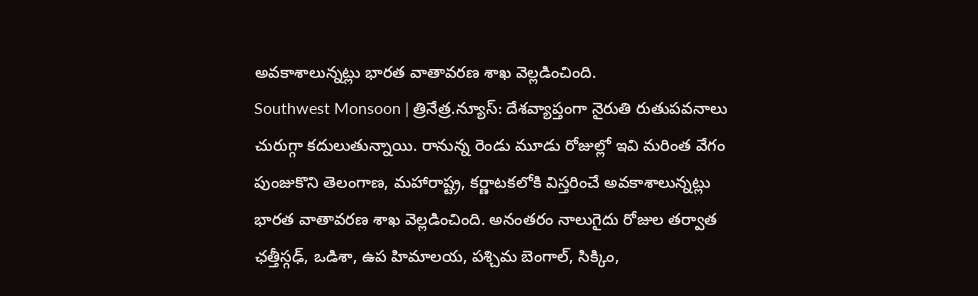అవకాశాలున్నట్లు భారత వాతావరణ శాఖ వెల్లడించింది.
Southwest Monsoon | త్రినేత్ర.న్యూస్: దేశవ్యాప్తంగా నైరుతి రుతుపవనాలు చురుగ్గా కదులుతున్నాయి. రానున్న రెండు మూడు రోజుల్లో ఇవి మరింత వేగం పుంజుకొని తెలంగాణ, మహారాష్ట్ర, కర్ణాటకలోకి విస్తరించే అవకాశాలున్నట్లు భారత వాతావరణ శాఖ వెల్లడించింది. అనంతరం నాలుగైదు రోజుల తర్వాత ఛత్తీస్గఢ్, ఒడిశా, ఉప హిమాలయ, పశ్చిమ బెంగాల్, సిక్కిం,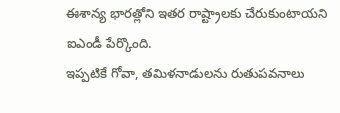ఈశాన్య భారత్లోని ఇతర రాష్ట్రాలకు చేరుకుంటాయని ఐఎండీ పేర్కొంది.
ఇప్పటికే గోవా, తమిళనాడులను రుతుపవనాలు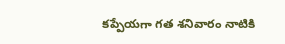కప్పేయగా గత శనివారం నాటికి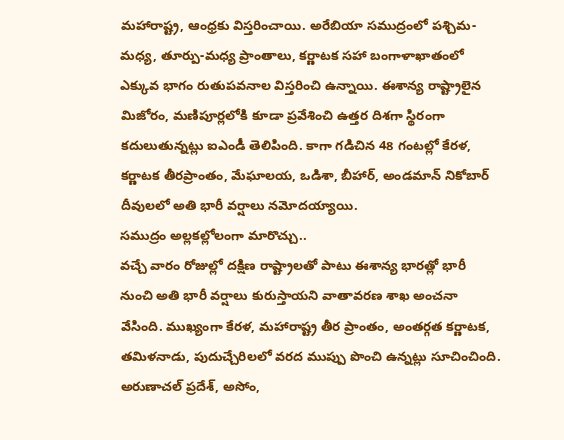మహారాష్ట్ర, ఆంధ్రకు విస్తరించాయి. అరేబియా సముద్రంలో పశ్చిమ-మధ్య, తూర్పు-మధ్య ప్రాంతాలు, కర్ణాటక సహా బంగాళాఖాతంలో ఎక్కువ భాగం రుతుపవనాల విస్తరించి ఉన్నాయి. ఈశాన్య రాష్ట్రాలైన మిజోరం, మణిపూర్లలోకి కూడా ప్రవేశించి ఉత్తర దిశగా స్థిరంగా కదులుతున్నట్లు ఐఎండీ తెలిపింది. కాగా గడిచిన 48 గంటల్లో కేరళ, కర్ణాటక తీరప్రాంతం, మేఘాలయ, ఒడిశా, బీహార్, అండమాన్ నికోబార్ దీవులలో అతి భారీ వర్షాలు నమోదయ్యాయి.
సముద్రం అల్లకల్లోలంగా మారొచ్చు..
వచ్చే వారం రోజుల్లో దక్షిణ రాష్ట్రాలతో పాటు ఈశాన్య భారత్లో భారీ నుంచి అతి భారీ వర్షాలు కురుస్తాయని వాతావరణ శాఖ అంచనా వేసింది. ముఖ్యంగా కేరళ, మహారాష్ట్ర తీర ప్రాంతం, అంతర్గత కర్ణాటక, తమిళనాడు, పుదుచ్చేరిలలో వరద ముప్పు పొంచి ఉన్నట్లు సూచించింది. అరుణాచల్ ప్రదేశ్, అసోం,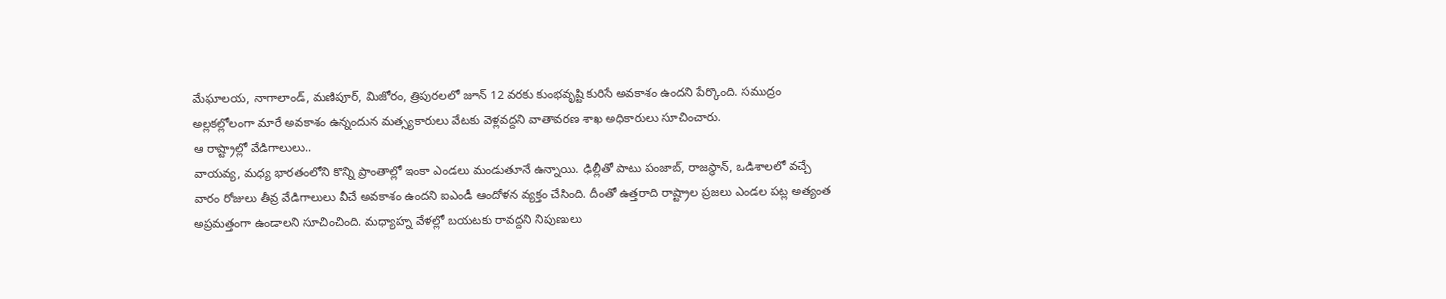మేఘాలయ, నాగాలాండ్, మణిపూర్, మిజోరం, త్రిపురలలో జూన్ 12 వరకు కుంభవృష్టి కురిసే అవకాశం ఉందని పేర్కొంది. సముద్రం అల్లకల్లోలంగా మారే అవకాశం ఉన్నందున మత్స్యకారులు వేటకు వెళ్లవద్దని వాతావరణ శాఖ అధికారులు సూచించారు.
ఆ రాష్ట్రాల్లో వేడిగాలులు..
వాయవ్య, మధ్య భారతంలోని కొన్ని ప్రాంతాల్లో ఇంకా ఎండలు మండుతూనే ఉన్నాయి. ఢిల్లీతో పాటు పంజాబ్, రాజస్థాన్, ఒడిశాలలో వచ్చే వారం రోజులు తీవ్ర వేడిగాలులు వీచే అవకాశం ఉందని ఐఎండీ ఆందోళన వ్యక్తం చేసింది. దీంతో ఉత్తరాది రాష్ట్రాల ప్రజలు ఎండల పట్ల అత్యంత అప్రమత్తంగా ఉండాలని సూచించింది. మధ్యాహ్న వేళల్లో బయటకు రావద్దని నిపుణులు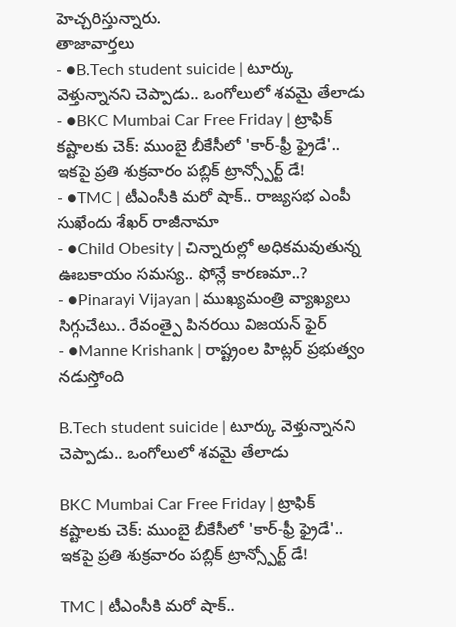హెచ్చరిస్తున్నారు.
తాజావార్తలు
- ●B.Tech student suicide | టూర్కు వెళ్తున్నానని చెప్పాడు.. ఒంగోలులో శవమై తేలాడు
- ●BKC Mumbai Car Free Friday | ట్రాఫిక్ కష్టాలకు చెక్: ముంబై బీకేసీలో 'కార్-ఫ్రీ ఫ్రైడే'.. ఇకపై ప్రతి శుక్రవారం పబ్లిక్ ట్రాన్స్పోర్ట్ డే!
- ●TMC | టీఎంసీకి మరో షాక్.. రాజ్యసభ ఎంపీ సుఖేందు శేఖర్ రాజీనామా
- ●Child Obesity | చిన్నారుల్లో అధికమవుతున్న ఊబకాయం సమస్య.. ఫోన్లే కారణమా..?
- ●Pinarayi Vijayan | ముఖ్యమంత్రి వ్యాఖ్యలు సిగ్గుచేటు.. రేవంత్పై పినరయి విజయన్ ఫైర్
- ●Manne Krishank | రాష్ట్రంల హిట్లర్ ప్రభుత్వం నడుస్తోంది

B.Tech student suicide | టూర్కు వెళ్తున్నానని చెప్పాడు.. ఒంగోలులో శవమై తేలాడు

BKC Mumbai Car Free Friday | ట్రాఫిక్ కష్టాలకు చెక్: ముంబై బీకేసీలో 'కార్-ఫ్రీ ఫ్రైడే'.. ఇకపై ప్రతి శుక్రవారం పబ్లిక్ ట్రాన్స్పోర్ట్ డే!

TMC | టీఎంసీకి మరో షాక్..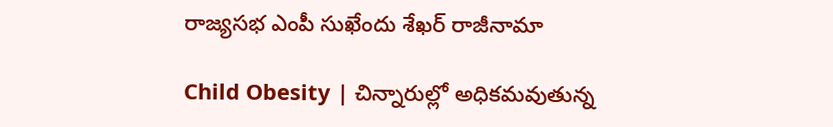రాజ్యసభ ఎంపీ సుఖేందు శేఖర్ రాజీనామా

Child Obesity | చిన్నారుల్లో అధికమవుతున్న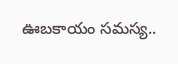ఊబకాయం సమస్య..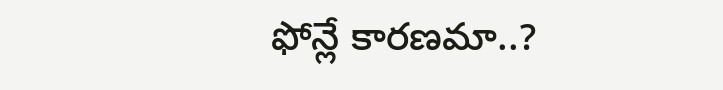ఫోన్లే కారణమా..?